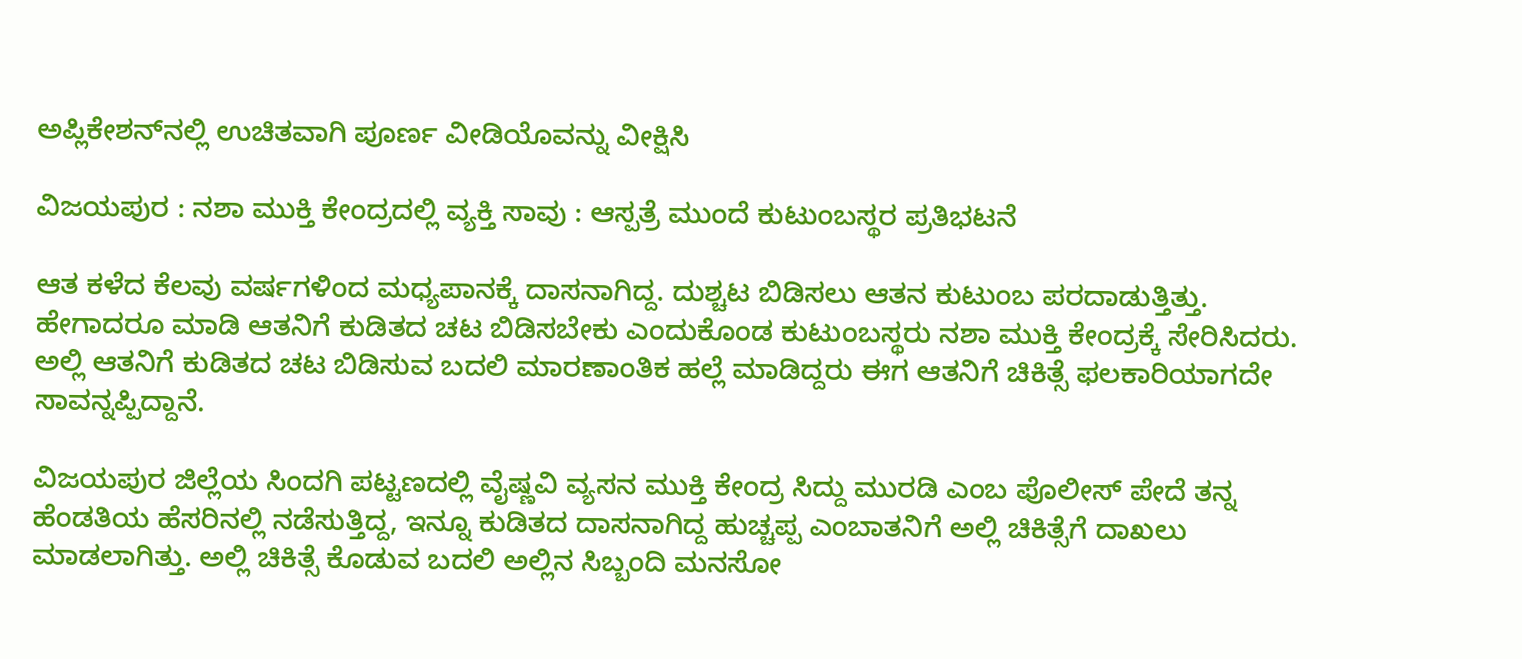ಅಪ್ಲಿಕೇಶನ್‌ನಲ್ಲಿ ಉಚಿತವಾಗಿ ಪೂರ್ಣ ವೀಡಿಯೊವನ್ನು ವೀಕ್ಷಿಸಿ

ವಿಜಯಪುರ : ನಶಾ ಮುಕ್ತಿ ಕೇಂದ್ರದಲ್ಲಿ ವ್ಯಕ್ತಿ ಸಾವು : ಆಸ್ಪತ್ರೆ ಮುಂದೆ ಕುಟುಂಬಸ್ಥರ ಪ್ರತಿಭಟನೆ

ಆತ ಕಳೆದ ಕೆಲವು ವರ್ಷಗಳಿಂದ ಮಧ್ಯಪಾನಕ್ಕೆ ದಾಸನಾಗಿದ್ದ. ದುಶ್ಚಟ ಬಿಡಿಸಲು ಆತನ ಕುಟುಂಬ ಪರದಾಡುತ್ತಿತ್ತು. ಹೇಗಾದರೂ ಮಾಡಿ ಆತನಿಗೆ ಕುಡಿತದ ಚಟ ಬಿಡಿಸಬೇಕು ಎಂದುಕೊಂಡ ಕುಟುಂಬಸ್ಥರು ನಶಾ ಮುಕ್ತಿ ಕೇಂದ್ರಕ್ಕೆ ಸೇರಿಸಿದರು. ಅಲ್ಲಿ ಆತನಿಗೆ ಕುಡಿತದ ಚಟ ಬಿಡಿಸುವ ಬದಲಿ ಮಾರಣಾಂತಿಕ ಹಲ್ಲೆ ಮಾಡಿದ್ದರು ಈಗ ಆತನಿಗೆ ಚಿಕಿತ್ಸೆ ಫಲಕಾರಿಯಾಗದೇ ಸಾವನ್ನಪ್ಪಿದ್ದಾನೆ.

ವಿಜಯಪುರ ಜಿಲ್ಲೆಯ ಸಿಂದಗಿ ಪಟ್ಟಣದಲ್ಲಿ ವೈಷ್ಣವಿ ವ್ಯಸನ ಮುಕ್ತಿ ಕೇಂದ್ರ ಸಿದ್ದು ಮುರಡಿ ಎಂಬ ಪೊಲೀಸ್ ಪೇದೆ ತನ್ನ ಹೆಂಡತಿಯ ಹೆಸರಿನಲ್ಲಿ ನಡೆಸುತ್ತಿದ್ದ, ಇನ್ನೂ ಕುಡಿತದ ದಾಸನಾಗಿದ್ದ ಹುಚ್ಚಪ್ಪ ಎಂಬಾತನಿಗೆ ಅಲ್ಲಿ ಚಿಕಿತ್ಸೆಗೆ ದಾಖಲು ಮಾಡಲಾಗಿತ್ತು. ಅಲ್ಲಿ ಚಿಕಿತ್ಸೆ ಕೊಡುವ ಬದಲಿ ಅಲ್ಲಿನ ಸಿಬ್ಬಂದಿ ಮನಸೋ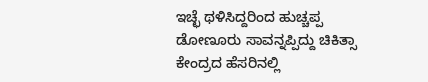ಇಚ್ಛೆ ಥಳಿಸಿದ್ದರಿಂದ ಹುಚ್ಚಪ್ಪ ಡೋಣೂರು ಸಾವನ್ನಪ್ಪಿದ್ದು ಚಿಕಿತ್ಸಾ ಕೇಂದ್ರದ ಹೆಸರಿನಲ್ಲಿ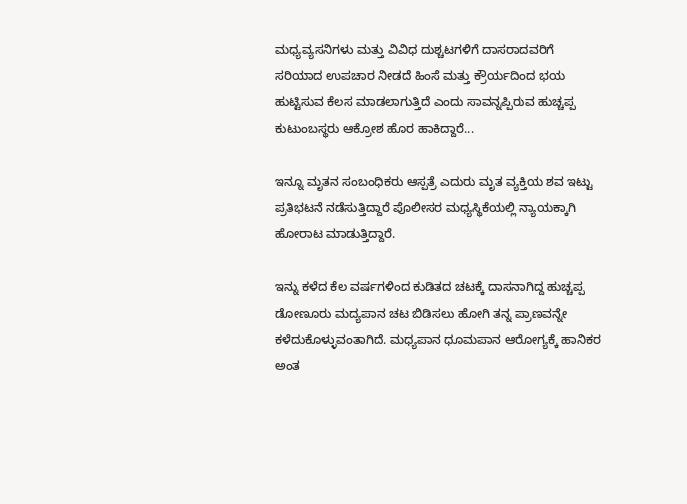ಮಧ್ಯವ್ಯಸನಿಗಳು ಮತ್ತು ವಿವಿಧ ದುಶ್ಚಟಗಳಿಗೆ ದಾಸರಾದವರಿಗೆ ಸರಿಯಾದ ಉಪಚಾರ ನೀಡದೆ ಹಿಂಸೆ ಮತ್ತು ಕ್ರೌರ್ಯದಿಂದ ಭಯ ಹುಟ್ಟಿಸುವ ಕೆಲಸ ಮಾಡಲಾಗುತ್ತಿದೆ ಎಂದು ಸಾವನ್ನಪ್ಪಿರುವ ಹುಚ್ಚಪ್ಪ ಕುಟುಂಬಸ್ಥರು ಆಕ್ರೋಶ ಹೊರ ಹಾಕಿದ್ದಾರೆ...

ಇನ್ನೂ ಮೃತನ ಸಂಬಂಧಿಕರು ಆಸ್ಪತ್ರೆ ಎದುರು ಮೃತ ವ್ಯಕ್ತಿಯ ಶವ ಇಟ್ಟು ಪ್ರತಿಭಟನೆ ನಡೆಸುತ್ತಿದ್ದಾರೆ ಪೊಲೀಸರ ಮಧ್ಯಸ್ಥಿಕೆಯಲ್ಲಿ ನ್ಯಾಯಕ್ಕಾಗಿ ಹೋರಾಟ ಮಾಡುತ್ತಿದ್ದಾರೆ.

ಇನ್ನು ಕಳೆದ ಕೆಲ ವರ್ಷಗಳಿಂದ ಕುಡಿತದ ಚಟಕ್ಕೆ ದಾಸನಾಗಿದ್ದ ಹುಚ್ಚಪ್ಪ ಡೋಣೂರು ಮದ್ಯಪಾನ ಚಟ ಬಿಡಿಸಲು ಹೋಗಿ ತನ್ನ ಪ್ರಾಣವನ್ನೇ ಕಳೆದುಕೊಳ್ಳುವಂತಾಗಿದೆ. ಮಧ್ಯಪಾನ ಧೂಮಪಾನ ಆರೋಗ್ಯಕ್ಕೆ ಹಾನಿಕರ ಅಂತ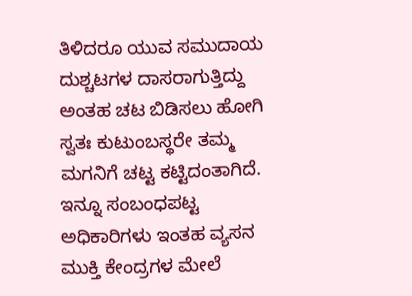ತಿಳಿದರೂ ಯುವ ಸಮುದಾಯ ದುಶ್ಚಟಗಳ ದಾಸರಾಗುತ್ತಿದ್ದು ಅಂತಹ ಚಟ ಬಿಡಿಸಲು ಹೋಗಿ ಸ್ವತಃ ಕುಟುಂಬಸ್ಥರೇ ತಮ್ಮ ಮಗನಿಗೆ ಚಟ್ಟ ಕಟ್ಟಿದಂತಾಗಿದೆ. ಇನ್ನೂ ಸಂಬಂಧಪಟ್ಟ ಅಧಿಕಾರಿಗಳು ಇಂತಹ ವ್ಯಸನ ಮುಕ್ತಿ ಕೇಂದ್ರಗಳ ಮೇಲೆ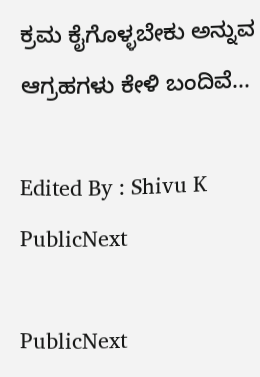ಕ್ರಮ ಕೈಗೊಳ್ಳಬೇಕು ಅನ್ನುವ ಆಗ್ರಹಗಳು ಕೇಳಿ ಬಂದಿವೆ...

Edited By : Shivu K
PublicNext

PublicNext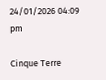24/01/2026 04:09 pm

Cinque Terre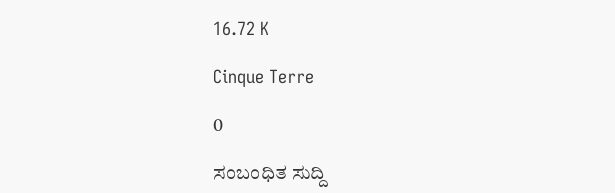16.72 K

Cinque Terre

0

ಸಂಬಂಧಿತ ಸುದ್ದಿ